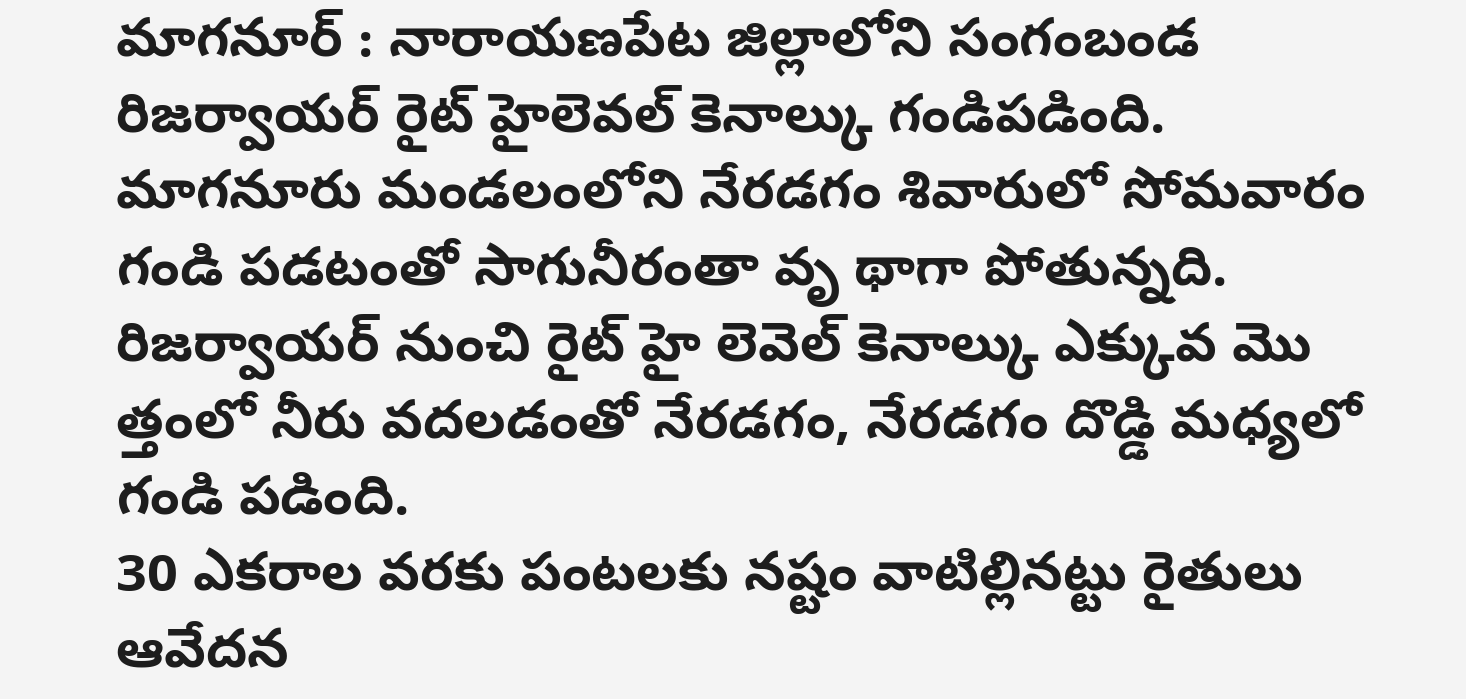మాగనూర్ : నారాయణపేట జిల్లాలోని సంగంబండ రిజర్వాయర్ రైట్ హైలెవల్ కెనాల్కు గండిపడింది. మాగనూరు మండలంలోని నేరడగం శివారులో సోమవారం గండి పడటంతో సాగునీరంతా వృ థాగా పోతున్నది. రిజర్వాయర్ నుంచి రైట్ హై లెవెల్ కెనాల్కు ఎక్కువ మొ త్తంలో నీరు వదలడంతో నేరడగం, నేరడగం దొడ్డి మధ్యలో గండి పడింది.
30 ఎకరాల వరకు పంటలకు నష్టం వాటిల్లినట్టు రైతులు ఆవేదన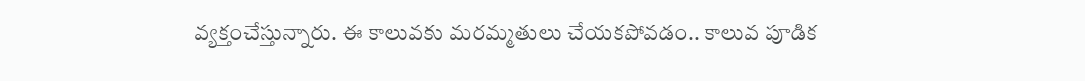వ్యక్తంచేస్తున్నారు. ఈ కాలువకు మరమ్మతులు చేయకపోవడం.. కాలువ పూడిక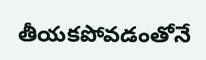తీయకపోవడంతోనే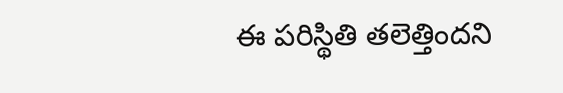ఈ పరిస్థితి తలెత్తిందని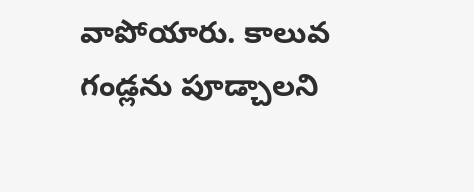వాపోయారు. కాలువ గండ్లను పూడ్చాలని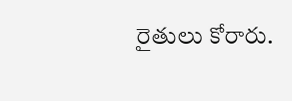రైతులు కోరారు.